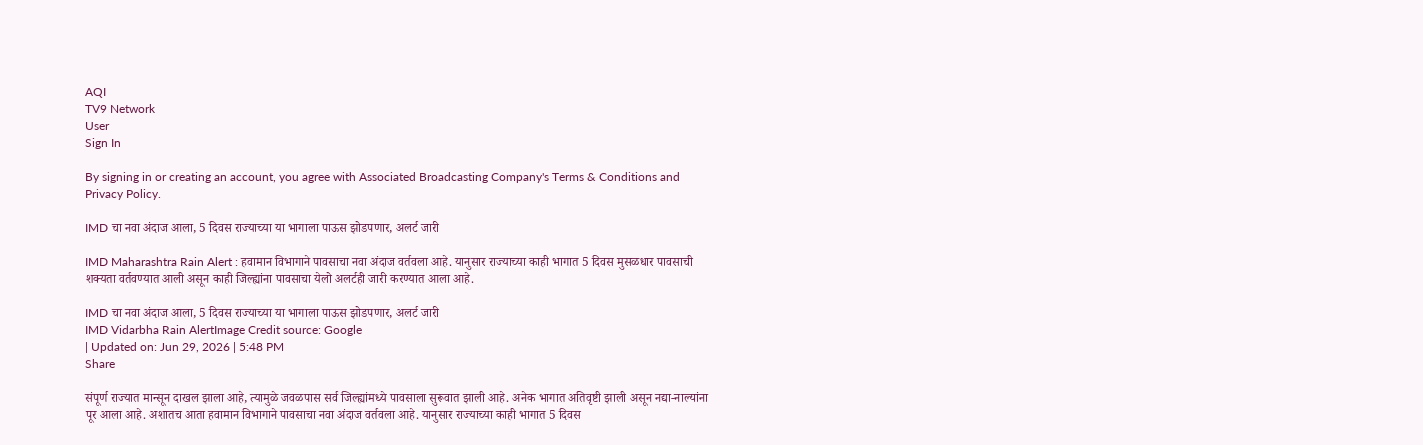AQI
TV9 Network
User
Sign In

By signing in or creating an account, you agree with Associated Broadcasting Company's Terms & Conditions and Privacy Policy.

IMD चा नवा अंदाज आला, 5 दिवस राज्याच्या या भागाला पाऊस झोडपणार, अलर्ट जारी

IMD Maharashtra Rain Alert : हवामान विभागाने पावसाचा नवा अंदाज वर्तवला आहे. यानुसार राज्याच्या काही भागात 5 दिवस मुसळधार पावसाची शक्यता वर्तवण्यात आली असून काही जिल्ह्यांना पावसाचा येलो अलर्टही जारी करण्यात आला आहे.

IMD चा नवा अंदाज आला, 5 दिवस राज्याच्या या भागाला पाऊस झोडपणार, अलर्ट जारी
IMD Vidarbha Rain AlertImage Credit source: Google
| Updated on: Jun 29, 2026 | 5:48 PM
Share

संपूर्ण राज्यात मान्सून दाखल झाला आहे, त्यामुळे जवळपास सर्व जिल्ह्यांमध्ये पावसाला सुरूवात झाली आहे. अनेक भागात अतिवृष्टी झाली असून नद्या-नाल्यांना पूर आला आहे. अशातच आता हवामान विभागाने पावसाचा नवा अंदाज वर्तवला आहे. यानुसार राज्याच्या काही भागात 5 दिवस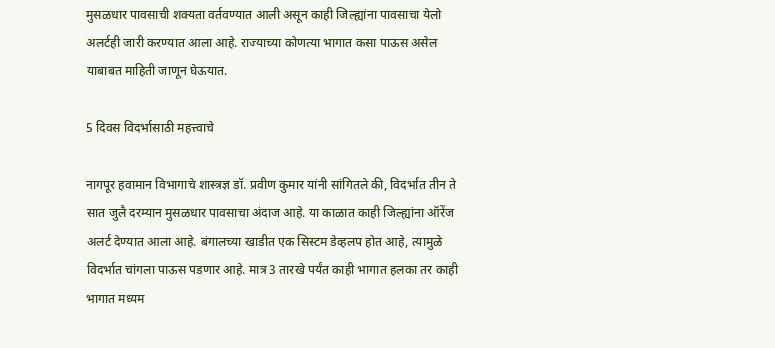मुसळधार पावसाची शक्यता वर्तवण्यात आली असून काही जिल्ह्यांना पावसाचा येलो अलर्टही जारी करण्यात आला आहे. राज्याच्या कोणत्या भागात कसा पाऊस असेल याबाबत माहिती जाणून घेऊयात.

5 दिवस विदर्भासाठी महत्त्वाचे

नागपूर हवामान विभागाचे शास्त्रज्ञ डॉ. प्रवीण कुमार यांनी सांगितले की, विदर्भात तीन ते सात जुलै दरम्यान मुसळधार पावसाचा अंदाज आहे. या काळात काही जिल्ह्यांना ऑरेंज अलर्ट देण्यात आला आहे. बंगालच्या खाडीत एक सिस्टम डेव्हलप होत आहे, त्यामुळे विदर्भात चांगला पाऊस पडणार आहे. मात्र 3 तारखे पर्यंत काही भागात हलका तर काही भागात मध्यम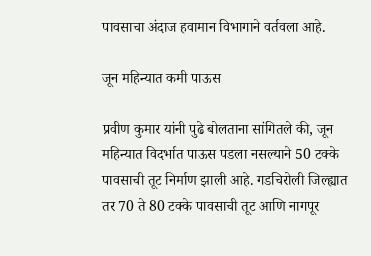पावसाचा अंदाज हवामान विभागाने वर्तवला आहे.

जून महिन्यात कमी पाऊस

प्रवीण कुमार यांनी पुढे बोलताना सांगितले की, जून महिन्यात विदर्भात पाऊस पडला नसल्याने 50 टक्के पावसाची तूट निर्माण झाली आहे. गडचिरोली जिल्ह्यात तर 70 ते 80 टक्के पावसाची तूट आणि नागपूर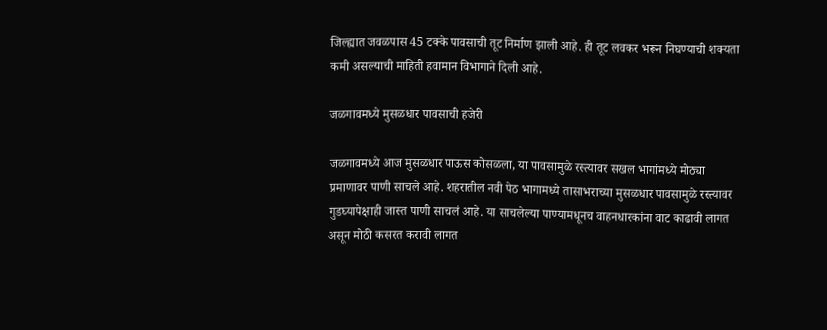जिल्ह्यात जवळपास 45 टक्के पावसाची तूट निर्माण झाली आहे. ही तूट लवकर भरून निघण्याची शक्यता कमी असल्याची माहिती हवामान विभागाने दिली आहे.

जळगावमध्ये मुसळधार पावसाची हजेरी

जळगावमध्ये आज मुसळधार पाऊस कोसळला, या पावसामुळे रस्त्यावर सखल भागांमध्ये मोठ्या प्रमाणावर पाणी साचले आहे. शहरातील नवी पेठ भागामध्ये तासाभराच्या मुसळधार पावसामुळे रस्त्यावर गुडघ्यापेक्षाही जास्त पाणी साचलं आहे. या साचलेल्या पाण्यामधूनच वाहनधारकांना वाट काढावी लागत असून मोठी कसरत करावी लागत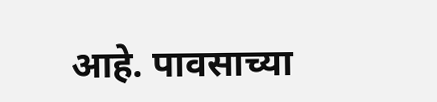आहे. पावसाच्या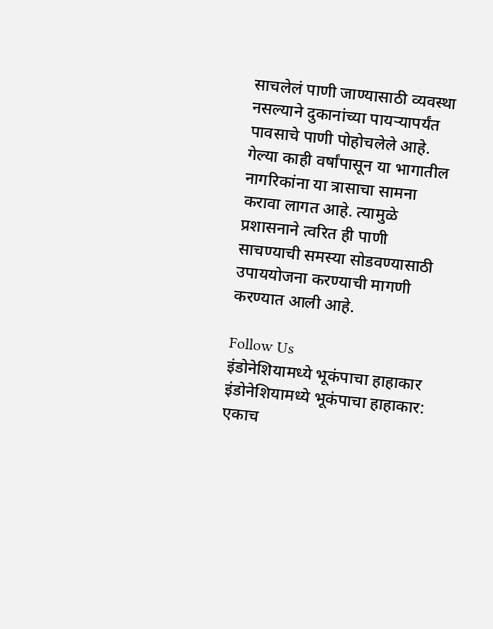साचलेलं पाणी जाण्यासाठी व्यवस्था नसल्याने दुकानांच्या पायऱ्यापर्यंत पावसाचे पाणी पोहोचलेले आहे. गेल्या काही वर्षांपासून या भागातील नागरिकांना या त्रासाचा सामना करावा लागत आहे. त्यामुळे प्रशासनाने त्वरित ही पाणी साचण्याची समस्या सोडवण्यासाठी उपाययोजना करण्याची मागणी करण्यात आली आहे.

Follow Us
इंडोनेशियामध्ये भूकंपाचा हाहाकार
इंडोनेशियामध्ये भूकंपाचा हाहाकार: एकाच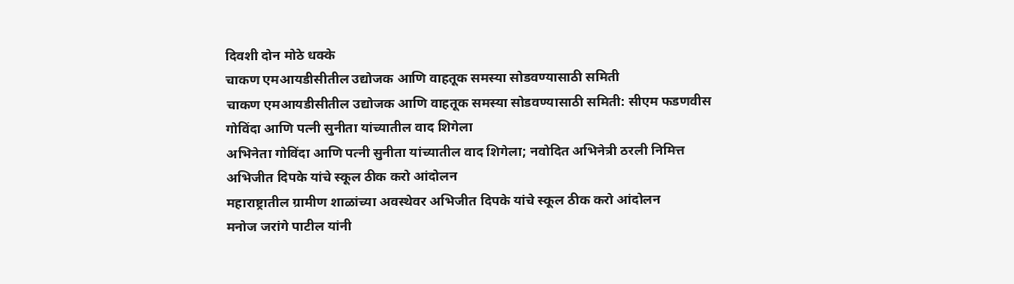दिवशी दोन मोठे धक्के
चाकण एमआयडीसीतील उद्योजक आणि वाहतूक समस्या सोडवण्यासाठी समिती
चाकण एमआयडीसीतील उद्योजक आणि वाहतूक समस्या सोडवण्यासाठी समिती: सीएम फडणवीस
गोविंदा आणि पत्नी सुनीता यांच्यातील वाद शिगेला
अभिनेता गोविंदा आणि पत्नी सुनीता यांच्यातील वाद शिगेला; नवोदित अभिनेत्री ठरली निमित्त
अभिजीत दिपके यांचे स्कूल ठीक करो आंदोलन
महाराष्ट्रातील ग्रामीण शाळांच्या अवस्थेवर अभिजीत दिपके यांचे स्कूल ठीक करो आंदोलन
मनोज जरांगे पाटील यांनी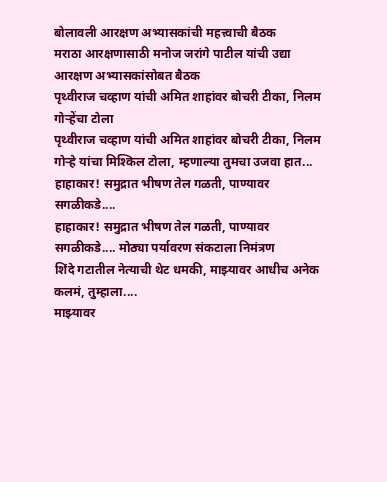बोलावली आरक्षण अभ्यासकांची महत्त्वाची बैठक
मराठा आरक्षणासाठी मनोज जरांगे पाटील यांची उद्या आरक्षण अभ्यासकांसोबत बैठक
पृथ्वीराज चव्हाण यांची अमित शाहांवर बोचरी टीका, निलम गोऱ्हेंचा टोला
पृथ्वीराज चव्हाण यांची अमित शाहांवर बोचरी टीका, निलम गोऱ्हे यांचा मिश्किल टोला, म्हणाल्या तुमचा उजवा हात...
हाहाकार! समुद्रात भीषण तेल गळती, पाण्यावर सगळीकडे....
हाहाकार! समुद्रात भीषण तेल गळती, पाण्यावर सगळीकडे.... मोठ्या पर्यावरण संकटाला निमंत्रण
शिंदे गटातील नेत्याची थेट धमकी, माझ्यावर आधीच अनेक कलमं, तुम्हाला....
माझ्यावर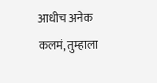आधीच अनेक कलमं, तुम्हाला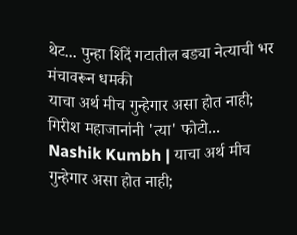थेट... पुन्हा शिंदें गटातील बड्या नेत्याची भर मंचावरून धमकी
याचा अर्थ मीच गुन्हेगार असा होत नाही; गिरीश महाजानांनी 'त्या' फोटो...
Nashik Kumbh | याचा अर्थ मीच गुन्हेगार असा होत नाही;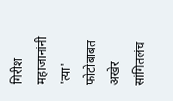गिरीश महाजानांनी 'त्या' फोटोबाबत अखेर सांगितलंच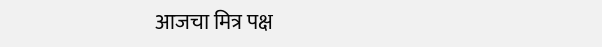आजचा मित्र पक्ष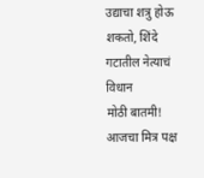उद्याचा शत्रु होऊ शकतो, शिंदे गटातील नेत्याचं विधान
मोठी बातमी! आजचा मित्र पक्ष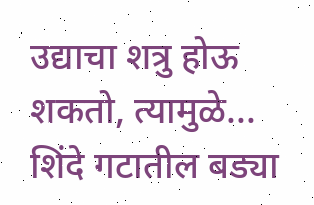उद्याचा शत्रु होऊ शकतो, त्यामुळे... शिंदे गटातील बड्या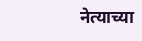नेत्याच्या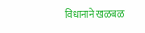विधानाने खळबळ